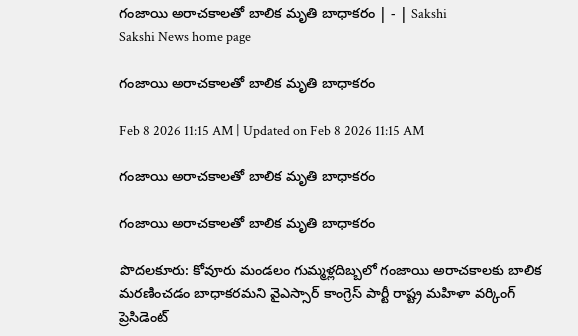గంజాయి అరాచకాలతో బాలిక మృతి బాధాకరం | - | Sakshi
Sakshi News home page

గంజాయి అరాచకాలతో బాలిక మృతి బాధాకరం

Feb 8 2026 11:15 AM | Updated on Feb 8 2026 11:15 AM

గంజాయి అరాచకాలతో బాలిక మృతి బాధాకరం

గంజాయి అరాచకాలతో బాలిక మృతి బాధాకరం

పొదలకూరు: కోవూరు మండలం గుమ్మళ్లదిబ్బలో గంజాయి అరాచకాలకు బాలిక మరణించడం బాధాకరమని వైఎస్సార్‌ కాంగ్రెస్‌ పార్టీ రాష్ట్ర మహిళా వర్కింగ్‌ ప్రెసిడెంట్‌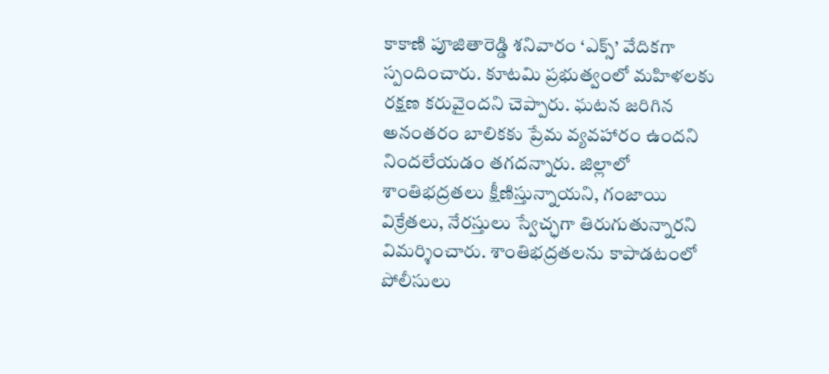కాకాణి పూజితారెడ్డి శనివారం ‘ఎక్స్‌’ వేదికగా స్పందించారు. కూటమి ప్రభుత్వంలో మహిళలకు రక్షణ కరువైందని చెప్పారు. ఘటన జరిగిన అనంతరం బాలికకు ప్రేమ వ్యవహారం ఉందని నిందలేయడం తగదన్నారు. జిల్లాలో శాంతిభద్రతలు క్షీణిస్తున్నాయని, గంజాయి విక్రేతలు, నేరస్తులు స్వేచ్ఛగా తిరుగుతున్నారని విమర్శించారు. శాంతిభద్రతలను కాపాడటంలో పోలీసులు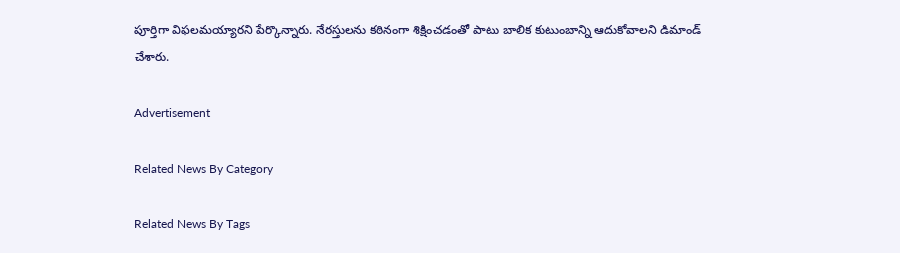పూర్తిగా విఫలమయ్యారని పేర్కొన్నారు. నేరస్తులను కఠినంగా శిక్షించడంతో పాటు బాలిక కుటుంబాన్ని ఆదుకోవాలని డిమాండ్‌ చేశారు.

Advertisement

Related News By Category

Related News By Tags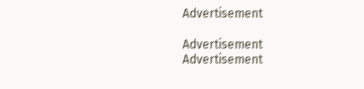Advertisement

Advertisement
Advertisement